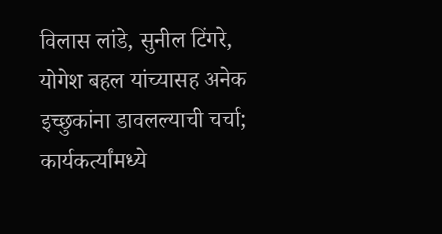विलास लांडे, सुनील टिंगरे, योगेश बहल यांच्यासह अनेक इच्छुकांना डावलल्याची चर्चा; कार्यकर्त्यांमध्ये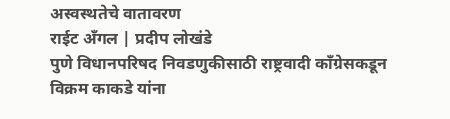अस्वस्थतेचे वातावरण
राईट अँगल | प्रदीप लोखंडे
पुणे विधानपरिषद निवडणुकीसाठी राष्ट्रवादी काँग्रेसकडून विक्रम काकडे यांना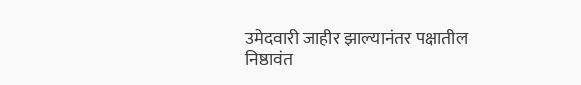उमेदवारी जाहीर झाल्यानंतर पक्षातील निष्ठावंत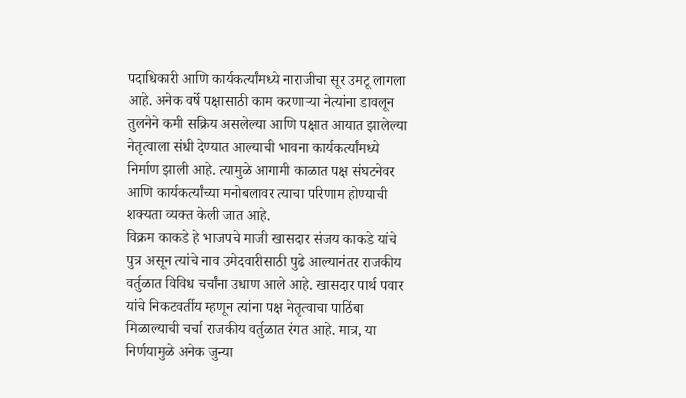पदाधिकारी आणि कार्यकर्त्यांमध्ये नाराजीचा सूर उमटू लागला आहे. अनेक वर्षे पक्षासाठी काम करणाऱ्या नेत्यांना डावलून तुलनेने कमी सक्रिय असलेल्या आणि पक्षात आयात झालेल्या नेतृत्वाला संधी देण्यात आल्याची भावना कार्यकर्त्यांमध्ये निर्माण झाली आहे. त्यामुळे आगामी काळात पक्ष संघटनेवर आणि कार्यकर्त्यांच्या मनोबलावर त्याचा परिणाम होण्याची शक्यता व्यक्त केली जात आहे.
विक्रम काकडे हे भाजपचे माजी खासदार संजय काकडे यांचे पुत्र असून त्यांचे नाव उमेदवारीसाठी पुढे आल्यानंतर राजकीय वर्तुळात विविध चर्चांना उधाण आले आहे. खासदार पार्थ पवार यांचे निकटवर्तीय म्हणून त्यांना पक्ष नेतृत्वाचा पाठिंबा मिळाल्याची चर्चा राजकीय वर्तुळात रंगत आहे. मात्र, या निर्णयामुळे अनेक जुन्या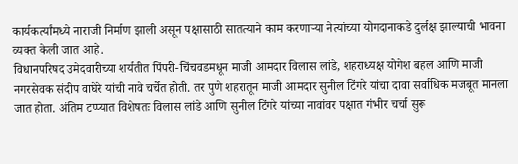कार्यकर्त्यांमध्ये नाराजी निर्माण झाली असून पक्षासाठी सातत्याने काम करणाऱ्या नेत्यांच्या योगदानाकडे दुर्लक्ष झाल्याची भावना व्यक्त केली जात आहे.
विधानपरिषद उमेदवारीच्या शर्यतीत पिंपरी-चिंचवडमधून माजी आमदार विलास लांडे, शहराध्यक्ष योगेश बहल आणि माजी नगरसेवक संदीप वाघेरे यांची नावे चर्चेत होती. तर पुणे शहरातून माजी आमदार सुनील टिंगरे यांचा दावा सर्वाधिक मजबूत मानला जात होता. अंतिम टप्प्यात विशेषतः विलास लांडे आणि सुनील टिंगरे यांच्या नावांवर पक्षात गंभीर चर्चा सुरू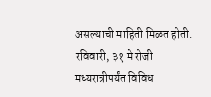असल्याची माहिती मिळत होती. रविवारी, ३१ मे रोजी मध्यरात्रीपर्यंत विविध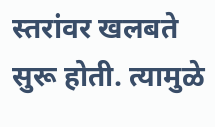स्तरांवर खलबते सुरू होती. त्यामुळे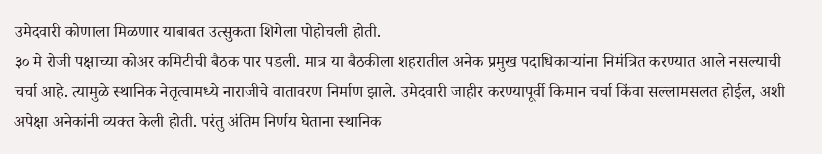उमेदवारी कोणाला मिळणार याबाबत उत्सुकता शिगेला पोहोचली होती.
३० मे रोजी पक्षाच्या कोअर कमिटीची बैठक पार पडली. मात्र या बैठकीला शहरातील अनेक प्रमुख पदाधिकाऱ्यांना निमंत्रित करण्यात आले नसल्याची चर्चा आहे. त्यामुळे स्थानिक नेतृत्वामध्ये नाराजीचे वातावरण निर्माण झाले. उमेदवारी जाहीर करण्यापूर्वी किमान चर्चा किंवा सल्लामसलत होईल, अशी अपेक्षा अनेकांनी व्यक्त केली होती. परंतु अंतिम निर्णय घेताना स्थानिक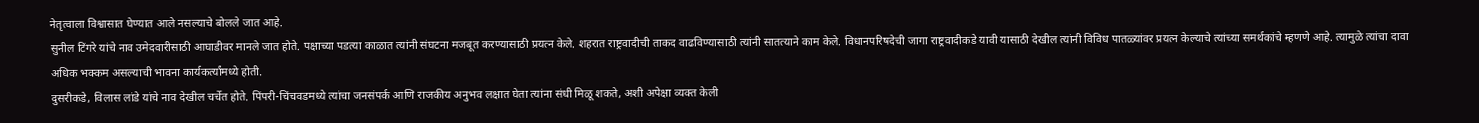नेतृत्वाला विश्वासात घेण्यात आले नसल्याचे बोलले जात आहे.
सुनील टिंगरे यांचे नाव उमेदवारीसाठी आघाडीवर मानले जात होते. पक्षाच्या पडत्या काळात त्यांनी संघटना मजबूत करण्यासाठी प्रयत्न केले. शहरात राष्ट्रवादीची ताकद वाढविण्यासाठी त्यांनी सातत्याने काम केले. विधानपरिषदेची जागा राष्ट्रवादीकडे यावी यासाठी देखील त्यांनी विविध पातळ्यांवर प्रयत्न केल्याचे त्यांच्या समर्थकांचे म्हणणे आहे. त्यामुळे त्यांचा दावा अधिक भक्कम असल्याची भावना कार्यकर्त्यांमध्ये होती.
दुसरीकडे, विलास लांडे यांचे नाव देखील चर्चेत होते. पिंपरी-चिंचवडमध्ये त्यांचा जनसंपर्क आणि राजकीय अनुभव लक्षात घेता त्यांना संधी मिळू शकते, अशी अपेक्षा व्यक्त केली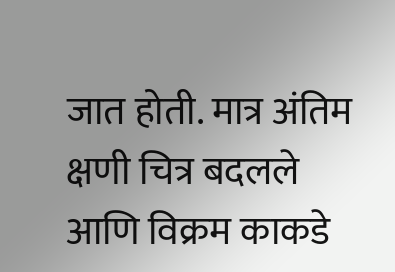जात होती. मात्र अंतिम क्षणी चित्र बदलले आणि विक्रम काकडे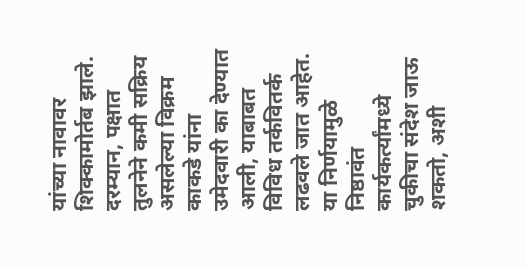यांच्या नावावर शिक्कामोर्तब झाले.
दरम्यान, पक्षात तुलनेने कमी सक्रिय असलेल्या विक्रम काकडे यांना उमेदवारी का देण्यात आली, याबाबत विविध तर्कवितर्क लढवले जात आहेत. या निर्णयामुळे निष्ठावंत कार्यकर्त्यांमध्ये चुकीचा संदेश जाऊ शकतो, अशी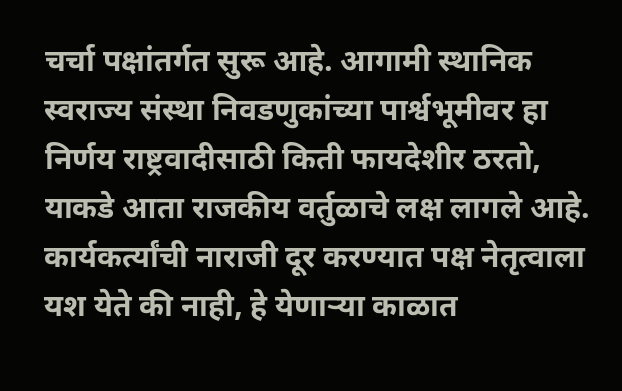चर्चा पक्षांतर्गत सुरू आहे. आगामी स्थानिक स्वराज्य संस्था निवडणुकांच्या पार्श्वभूमीवर हा निर्णय राष्ट्रवादीसाठी किती फायदेशीर ठरतो, याकडे आता राजकीय वर्तुळाचे लक्ष लागले आहे. कार्यकर्त्यांची नाराजी दूर करण्यात पक्ष नेतृत्वाला यश येते की नाही, हे येणाऱ्या काळात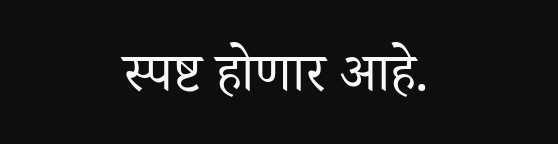स्पष्ट होणार आहे.